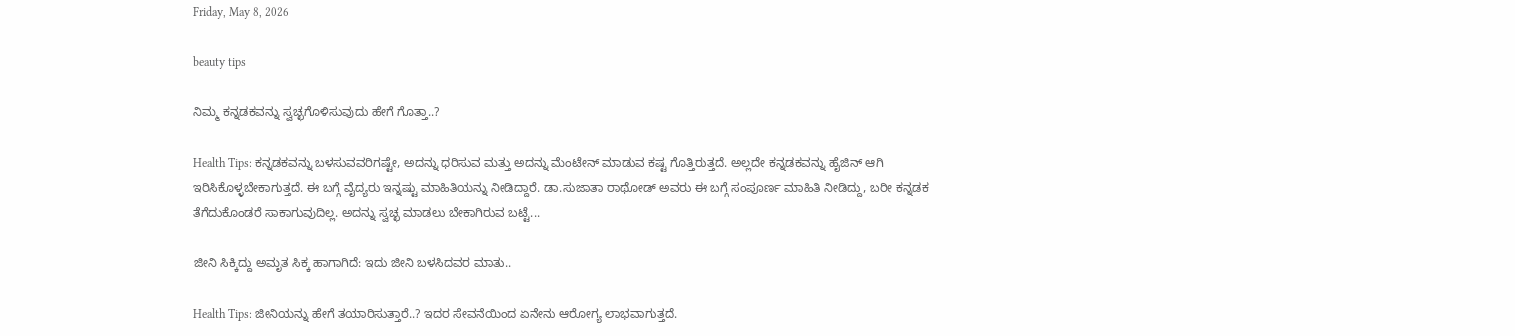Friday, May 8, 2026

beauty tips

ನಿಮ್ಮ ಕನ್ನಡಕವನ್ನು ಸ್ವಚ್ಛಗೊಳಿಸುವುದು ಹೇಗೆ ಗೊತ್ತಾ..?

Health Tips: ಕನ್ನಡಕವನ್ನು ಬಳಸುವವರಿಗಷ್ಟೇ, ಅದನ್ನು ಧರಿಸುವ ಮತ್ತು ಅದನ್ನು ಮೆಂಟೇನ್ ಮಾಡುವ ಕಷ್ಟ ಗೊತ್ತಿರುತ್ತದೆ. ಅಲ್ಲದೇ ಕನ್ನಡಕವನ್ನು ಹೈಜಿನ್ ಆಗಿ ಇರಿಸಿಕೊಳ್ಳಬೇಕಾಗುತ್ತದೆ. ಈ ಬಗ್ಗೆ ವೈದ್ಯರು ಇನ್ನಷ್ಟು ಮಾಹಿತಿಯನ್ನು ನೀಡಿದ್ದಾರೆ. ಡಾ.ಸುಜಾತಾ ರಾಥೋಡ್ ಅವರು ಈ ಬಗ್ಗೆ ಸಂಪೂರ್ಣ ಮಾಹಿತಿ ನೀಡಿದ್ದು, ಬರೀ ಕನ್ನಡಕ ತೆಗೆದುಕೊಂಡರೆ ಸಾಕಾಗುವುದಿಲ್ಲ. ಅದನ್ನು ಸ್ವಚ್ಛ ಮಾಡಲು ಬೇಕಾಗಿರುವ ಬಟ್ಟೆ...

ಜೀನಿ ಸಿಕ್ಕಿದ್ದು ಅಮೃತ ಸಿಕ್ಕ ಹಾಗಾಗಿದೆ: ಇದು ಜೀನಿ ಬಳಸಿದವರ ಮಾತು..

Health Tips: ಜೀನಿಯನ್ನು ಹೇಗೆ ತಯಾರಿಸುತ್ತಾರೆ..? ಇದರ ಸೇವನೆಯಿಂದ ಏನೇನು ಆರೋಗ್ಯ ಲಾಭವಾಗುತ್ತದೆ.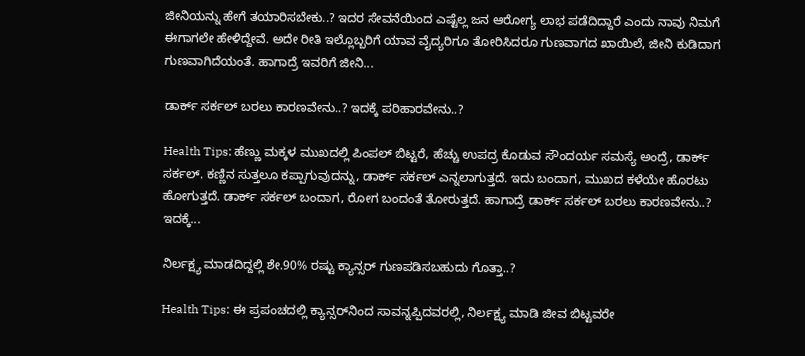ಜೀನಿಯನ್ನು ಹೇಗೆ ತಯಾರಿಸಬೇಕು..? ಇದರ ಸೇವನೆಯಿಂದ ಎಷ್ಟೆಲ್ಲ ಜನ ಆರೋಗ್ಯ ಲಾಭ ಪಡೆದಿದ್ದಾರೆ ಎಂದು ನಾವು ನಿಮಗೆ ಈಗಾಗಲೇ ಹೇಳಿದ್ದೇವೆ. ಅದೇ ರೀತಿ ಇಲ್ಲೊಬ್ಬರಿಗೆ ಯಾವ ವೈದ್ಯರಿಗೂ ತೋರಿಸಿದರೂ ಗುಣವಾಗದ ಖಾಯಿಲೆ, ಜೀನಿ ಕುಡಿದಾಗ ಗುಣವಾಗಿದೆಯಂತೆ. ಹಾಗಾದ್ರೆ ಇವರಿಗೆ ಜೀನಿ...

ಡಾರ್ಕ್ ಸರ್ಕಲ್ ಬರಲು ಕಾರಣವೇನು..? ಇದಕ್ಕೆ ಪರಿಹಾರವೇನು..?

Health Tips: ಹೆಣ್ಣು ಮಕ್ಕಳ ಮುಖದಲ್ಲಿ ಪಿಂಪಲ್ ಬಿಟ್ಟರೆ, ಹೆಚ್ಚು ಉಪದ್ರ ಕೊಡುವ ಸೌಂದರ್ಯ ಸಮಸ್ಯೆ ಅಂದ್ರೆ, ಡಾರ್ಕ್ ಸರ್ಕಲ್. ಕಣ್ಣಿನ ಸುತ್ತಲೂ ಕಪ್ಪಾಗುವುದನ್ನು, ಡಾರ್ಕ್ ಸರ್ಕಲ್ ಎನ್ನಲಾಗುತ್ತದೆ. ಇದು ಬಂದಾಗ, ಮುಖದ ಕಳೆಯೇ ಹೊರಟು ಹೋಗುತ್ತದೆ. ಡಾರ್ಕ್ ಸರ್ಕಲ್ ಬಂದಾಗ, ರೋಗ ಬಂದಂತೆ ತೋರುತ್ತದೆ. ಹಾಗಾದ್ರೆ ಡಾರ್ಕ್ ಸರ್ಕಲ್ ಬರಲು ಕಾರಣವೇನು..? ಇದಕ್ಕೆ...

ನಿರ್ಲಕ್ಷ್ಯ ಮಾಡದಿದ್ದಲ್ಲಿ ಶೇ.90% ರಷ್ಟು ಕ್ಯಾನ್ಸರ್ ಗುಣಪಡಿಸಬಹುದು ಗೊತ್ತಾ..?

Health Tips: ಈ ಪ್ರಪಂಚದಲ್ಲಿ ಕ್ಯಾನ್ಸರ್‌ನಿಂದ ಸಾವನ್ನಪ್ಪಿದವರಲ್ಲಿ, ನಿರ್ಲಕ್ಷ್ಯ ಮಾಡಿ ಜೀವ ಬಿಟ್ಟವರೇ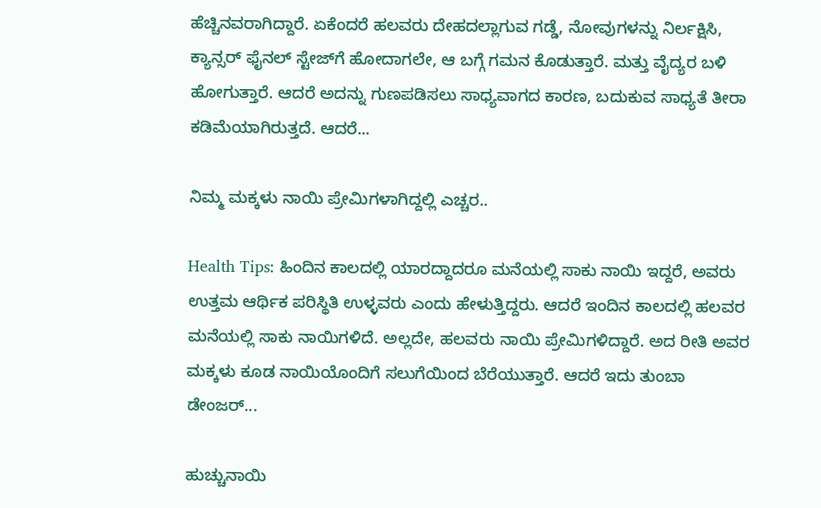ಹೆಚ್ಚಿನವರಾಗಿದ್ದಾರೆ. ಏಕೆಂದರೆ ಹಲವರು ದೇಹದಲ್ಲಾಗುವ ಗಡ್ಡೆ, ನೋವುಗಳನ್ನು ನಿರ್ಲಕ್ಷಿಸಿ, ಕ್ಯಾನ್ಸರ್ ಫೈನಲ್ ಸ್ಟೇಜ್‌ಗೆ ಹೋದಾಗಲೇ, ಆ ಬಗ್ಗೆ ಗಮನ ಕೊಡುತ್ತಾರೆ. ಮತ್ತು ವೈದ್ಯರ ಬಳಿ ಹೋಗುತ್ತಾರೆ. ಆದರೆ ಅದನ್ನು ಗುಣಪಡಿಸಲು ಸಾಧ್ಯವಾಗದ ಕಾರಣ, ಬದುಕುವ ಸಾಧ್ಯತೆ ತೀರಾ ಕಡಿಮೆಯಾಗಿರುತ್ತದೆ. ಆದರೆ...

ನಿಮ್ಮ ಮಕ್ಕಳು ನಾಯಿ ಪ್ರೇಮಿಗಳಾಗಿದ್ದಲ್ಲಿ ಎಚ್ಚರ..

Health Tips: ಹಿಂದಿನ ಕಾಲದಲ್ಲಿ ಯಾರದ್ದಾದರೂ ಮನೆಯಲ್ಲಿ ಸಾಕು ನಾಯಿ ಇದ್ದರೆ, ಅವರು ಉತ್ತಮ ಆರ್ಥಿಕ ಪರಿಸ್ಥಿತಿ ಉಳ್ಳವರು ಎಂದು ಹೇಳುತ್ತಿದ್ದರು. ಆದರೆ ಇಂದಿನ ಕಾಲದಲ್ಲಿ ಹಲವರ ಮನೆಯಲ್ಲಿ ಸಾಕು ನಾಯಿಗಳಿದೆ. ಅಲ್ಲದೇ, ಹಲವರು ನಾಯಿ ಪ್ರೇಮಿಗಳಿದ್ದಾರೆ. ಅದ ರೀತಿ ಅವರ ಮಕ್ಕಳು ಕೂಡ ನಾಯಿಯೊಂದಿಗೆ ಸಲುಗೆಯಿಂದ ಬೆರೆಯುತ್ತಾರೆ. ಆದರೆ ಇದು ತುಂಬಾ ಡೇಂಜರ್...

ಹುಚ್ಚುನಾಯಿ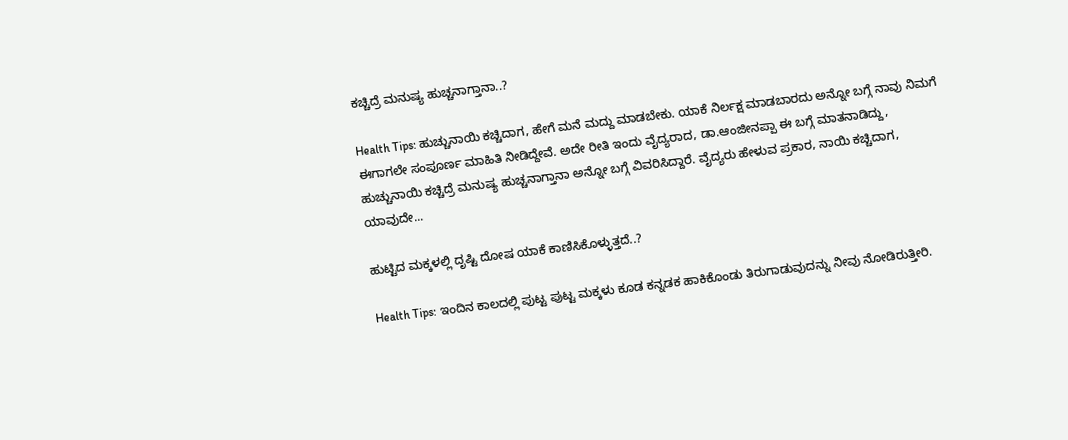ಕಚ್ಚಿದ್ರೆ ಮನುಷ್ಯ ಹುಚ್ಚನಾಗ್ತಾನಾ..?

Health Tips: ಹುಚ್ಚುನಾಯಿ ಕಚ್ಚಿದಾಗ, ಹೇಗೆ ಮನೆ ಮದ್ದು ಮಾಡಬೇಕು. ಯಾಕೆ ನಿರ್ಲಕ್ಷ ಮಾಡಬಾರದು ಅನ್ನೋ ಬಗ್ಗೆ ನಾವು ನಿಮಗೆ ಈಗಾಗಲೇ ಸಂಪೂರ್ಣ ಮಾಹಿತಿ ನೀಡಿದ್ದೇವೆ. ಅದೇ ರೀತಿ ಇಂದು ವೈದ್ಯರಾದ, ಡಾ.ಆಂಜೀನಪ್ಪಾ ಈ ಬಗ್ಗೆ ಮಾತನಾಡಿದ್ದು, ಹುಚ್ಚುನಾಯಿ ಕಚ್ಚಿದ್ರೆ ಮನುಷ್ಯ ಹುಚ್ಚನಾಗ್ತಾನಾ ಅನ್ನೋ ಬಗ್ಗೆ ವಿವರಿಸಿದ್ದಾರೆ. ವೈದ್ಯರು ಹೇಳುವ ಪ್ರಕಾರ, ನಾಯಿ ಕಚ್ಚಿದಾಗ, ಯಾವುದೇ...

ಹುಟ್ಟಿದ ಮಕ್ಕಳಲ್ಲಿ ದೃಷ್ಟಿ ದೋಷ ಯಾಕೆ ಕಾಣಿಸಿಕೊಳ್ಳುತ್ತದೆ..?

Health Tips: ಇಂದಿನ ಕಾಲದಲ್ಲಿ ಪುಟ್ಟ ಪುಟ್ಟ ಮಕ್ಕಳು ಕೂಡ ಕನ್ನಡಕ ಹಾಕಿಕೊಂಡು ತಿರುಗಾಡುವುದನ್ನು ನೀವು ನೋಡಿರುತ್ತೀರಿ.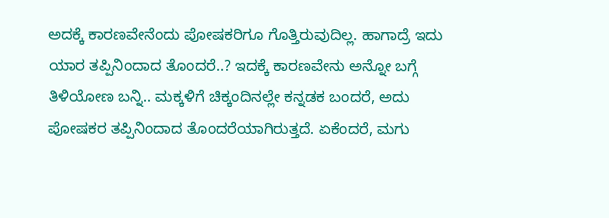ಅದಕ್ಕೆ ಕಾರಣವೇನೆಂದು ಪೋಷಕರಿಗೂ ಗೊತ್ತಿರುವುದಿಲ್ಲ. ಹಾಗಾದ್ರೆ ಇದು ಯಾರ ತಪ್ಪಿನಿಂದಾದ ತೊಂದರೆ..? ಇದಕ್ಕೆ ಕಾರಣವೇನು ಅನ್ನೋ ಬಗ್ಗೆ ತಿಳಿಯೋಣ ಬನ್ನಿ.. ಮಕ್ಕಳಿಗೆ ಚಿಕ್ಕಂದಿನಲ್ಲೇ ಕನ್ನಡಕ ಬಂದರೆ, ಅದು ಪೋಷಕರ ತಪ್ಪಿನಿಂದಾದ ತೊಂದರೆಯಾಗಿರುತ್ತದೆ. ಏಕೆಂದರೆ, ಮಗು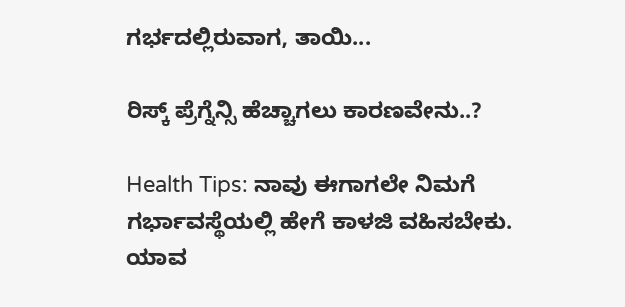ಗರ್ಭದಲ್ಲಿರುವಾಗ, ತಾಯಿ...

ರಿಸ್ಕ್ ಪ್ರೆಗ್ನೆನ್ಸಿ ಹೆಚ್ಚಾಗಲು ಕಾರಣವೇನು..?

Health Tips: ನಾವು ಈಗಾಗಲೇ ನಿಮಗೆ ಗರ್ಭಾವಸ್ಥೆಯಲ್ಲಿ ಹೇಗೆ ಕಾಳಜಿ ವಹಿಸಬೇಕು. ಯಾವ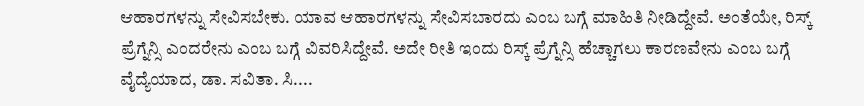ಆಹಾರಗಳನ್ನು ಸೇವಿಸಬೇಕು. ಯಾವ ಆಹಾರಗಳನ್ನು ಸೇವಿಸಬಾರದು ಎಂಬ ಬಗ್ಗೆ ಮಾಹಿತಿ ನೀಡಿದ್ದೇವೆ. ಅಂತೆಯೇ, ರಿಸ್ಕ್ ಪ್ರೆಗ್ನೆನ್ಸಿ ಎಂದರೇನು ಎಂಬ ಬಗ್ಗೆ ವಿವರಿಸಿದ್ದೇವೆ. ಅದೇ ರೀತಿ ಇಂದು ರಿಸ್ಕ್ ಪ್ರೆಗ್ನೆನ್ಸಿ ಹೆಚ್ಚಾಗಲು ಕಾರಣವೇನು ಎಂಬ ಬಗ್ಗೆ ವೈದ್ಯೆಯಾದ, ಡಾ. ಸವಿತಾ. ಸಿ....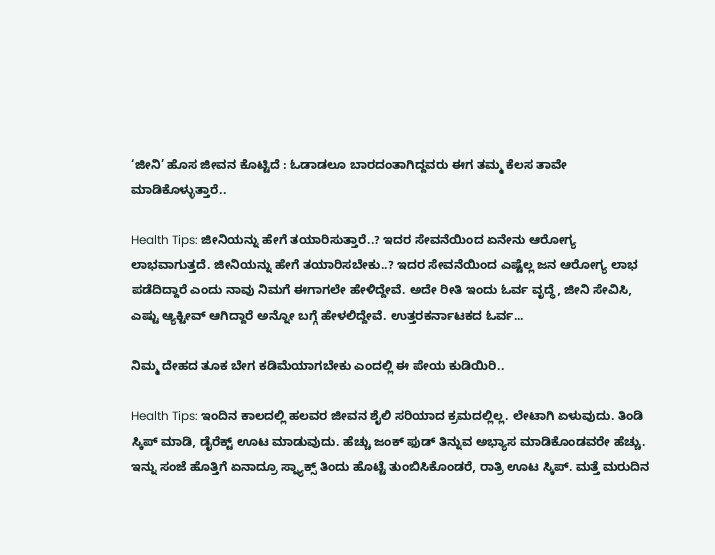‘ಜೀನಿ’ ಹೊಸ ಜೀವನ ಕೊಟ್ಟಿದೆ : ಓಡಾಡಲೂ ಬಾರದಂತಾಗಿದ್ದವರು ಈಗ ತಮ್ಮ ಕೆಲಸ ತಾವೇ ಮಾಡಿಕೊಳ್ಳುತ್ತಾರೆ..

Health Tips: ಜೀನಿಯನ್ನು ಹೇಗೆ ತಯಾರಿಸುತ್ತಾರೆ..? ಇದರ ಸೇವನೆಯಿಂದ ಏನೇನು ಆರೋಗ್ಯ ಲಾಭವಾಗುತ್ತದೆ. ಜೀನಿಯನ್ನು ಹೇಗೆ ತಯಾರಿಸಬೇಕು..? ಇದರ ಸೇವನೆಯಿಂದ ಎಷ್ಟೆಲ್ಲ ಜನ ಆರೋಗ್ಯ ಲಾಭ ಪಡೆದಿದ್ದಾರೆ ಎಂದು ನಾವು ನಿಮಗೆ ಈಗಾಗಲೇ ಹೇಳಿದ್ದೇವೆ. ಅದೇ ರೀತಿ ಇಂದು ಓರ್ವ ವೃದ್ಧೆ, ಜೀನಿ ಸೇವಿಸಿ, ಎಷ್ಟು ಆ್ಯಕ್ಟೀವ್ ಆಗಿದ್ದಾರೆ ಅನ್ನೋ ಬಗ್ಗೆ ಹೇಳಲಿದ್ದೇವೆ. ಉತ್ತರಕರ್ನಾಟಕದ ಓರ್ವ...

ನಿಮ್ಮ ದೇಹದ ತೂಕ ಬೇಗ ಕಡಿಮೆಯಾಗಬೇಕು ಎಂದಲ್ಲಿ ಈ ಪೇಯ ಕುಡಿಯಿರಿ..

Health Tips: ಇಂದಿನ ಕಾಲದಲ್ಲಿ ಹಲವರ ಜೀವನ ಶೈಲಿ ಸರಿಯಾದ ಕ್ರಮದಲ್ಲಿಲ್ಲ. ಲೇಟಾಗಿ ಏಳುವುದು. ತಿಂಡಿ ಸ್ಕಿಪ್‌ ಮಾಡಿ, ಡೈರೆಕ್ಟ್ ಊಟ ಮಾಡುವುದು. ಹೆಚ್ಚು ಜಂಕ್ ಫುಡ್ ತಿನ್ನುವ ಅಭ್ಯಾಸ ಮಾಡಿಕೊಂಡವರೇ ಹೆಚ್ಚು. ಇನ್ನು ಸಂಜೆ ಹೊತ್ತಿಗೆ ಏನಾದ್ರೂ ಸ್ನ್ಯಾಕ್ಸ್ ತಿಂದು ಹೊಟ್ಟೆ ತುಂಬಿಸಿಕೊಂಡರೆ, ರಾತ್ರಿ ಊಟ ಸ್ಕಿಪ್. ಮತ್ತೆ ಮರುದಿನ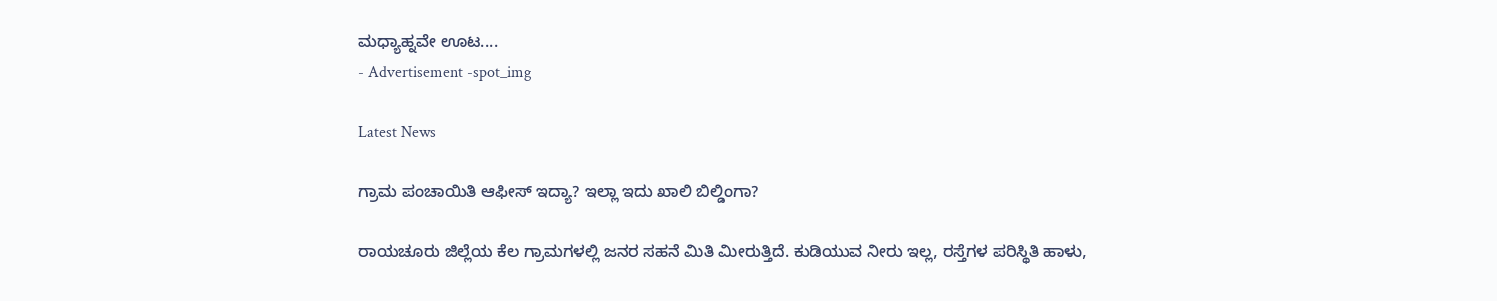ಮಧ್ಯಾಹ್ನವೇ ಊಟ....
- Advertisement -spot_img

Latest News

ಗ್ರಾಮ ಪಂಚಾಯಿತಿ ಆಫೀಸ್ ಇದ್ಯಾ? ಇಲ್ಲಾ ಇದು ಖಾಲಿ ಬಿಲ್ಡಿಂಗಾ?

ರಾಯಚೂರು ಜಿಲ್ಲೆಯ ಕೆಲ ಗ್ರಾಮಗಳಲ್ಲಿ ಜನರ ಸಹನೆ ಮಿತಿ ಮೀರುತ್ತಿದೆ. ಕುಡಿಯುವ ನೀರು ಇಲ್ಲ, ರಸ್ತೆಗಳ ಪರಿಸ್ಥಿತಿ ಹಾಳು,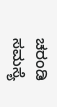ಚರಂಡಿ ಸಮಸ್ಯೆ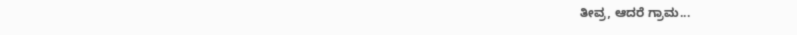ತೀವ್ರ, ಆದರೆ ಗ್ರಾಮ...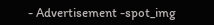- Advertisement -spot_img